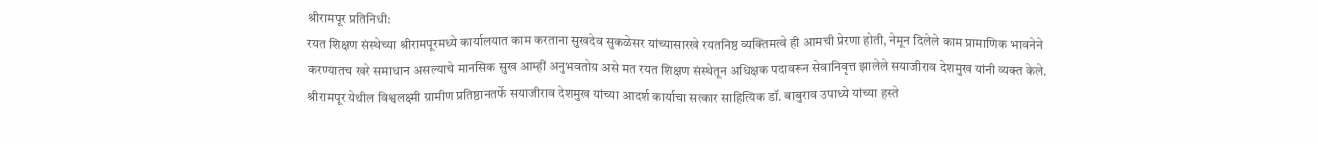श्रीरामपूर प्रतिनिधी:
रयत शिक्षण संस्थेच्या श्रीरामपूरमध्ये कार्यालयात काम करताना सुखदेव सुकळेसर यांच्यासारखे रयतनिष्ठ व्यक्तिमत्वे ही आमची प्रेरणा होती, नेमून दिलेले काम प्रामाणिक भावनेने करण्यातच खरे समाधान असल्याचे मानसिक सुख आम्हीं अनुभवतोय असे मत रयत शिक्षण संस्थेतून अधिक्षक पदावरून सेवानिवृत्त झालेले सयाजीराव देशमुख यांनी व्यक्त केले.
श्रीरामपूर येथील विश्वलक्ष्मी ग्रामीण प्रतिष्ठानतर्फे सयाजीराव देशमुख यांच्या आदर्श कार्याचा सत्कार साहित्यिक डॉ. बाबुराव उपाध्ये यांच्या हस्ते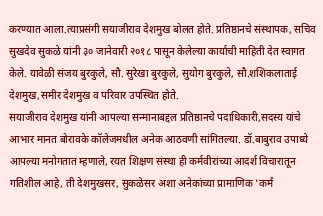करण्यात आला.त्याप्रसंगी सयाजीराव देशमुख बोलत होते. प्रतिष्ठानचे संस्थापक, सचिव सुखदेव सुकळे यांनी ३० जानेवारी २०१८ पासून केलेल्या कार्याची माहिती देत स्वागत केले. यावेळी संजय बुरकुले, सौ. सुरेखा बुरकुले, सुयोग बुरकुले, सौ.शशिकलाताई देशमुख,समीर देशमुख व परिवार उपस्थित होते.
सयाजीराव देशमुख यांनी आपल्या सन्मानाबद्दल प्रतिष्ठानचे पदाधिकारी,सदस्य यांचे आभार मानत बोरावके कॉलेजमधील अनेक आठवणी सांगितल्या. डॉ.बाबुराव उपाध्ये आपल्या मनोगतात म्हणाले, रयत शिक्षण संस्था ही कर्मवीरांच्या आदर्श विचारातून गतिशील आहे, ती देशमुखसर, सुकळेसर अशा अनेकांच्या प्रामाणिक 'कर्मं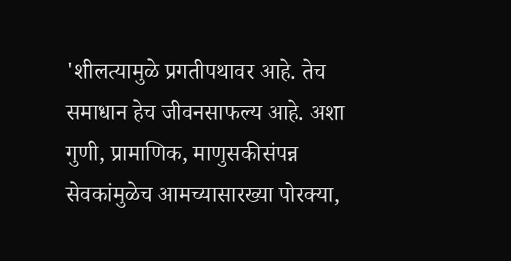'शीलत्यामुळे प्रगतीपथावर आहे. तेच समाधान हेच जीवनसाफल्य आहे. अशा गुणी, प्रामाणिक, माणुसकीसंपन्न सेवकांमुळेच आमच्यासारख्या पोरक्या,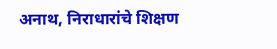अनाथ, निराधारांचे शिक्षण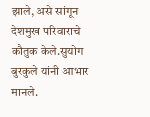झाले, असे सांगून देशमुख परिवाराचे कौतुक केले.सुयोग बुरकुले यांनी आभार मानले.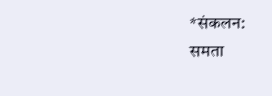*संकलन:
समता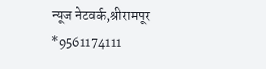न्यूज नेटवर्क,श्रीरामपूर
*9561174111